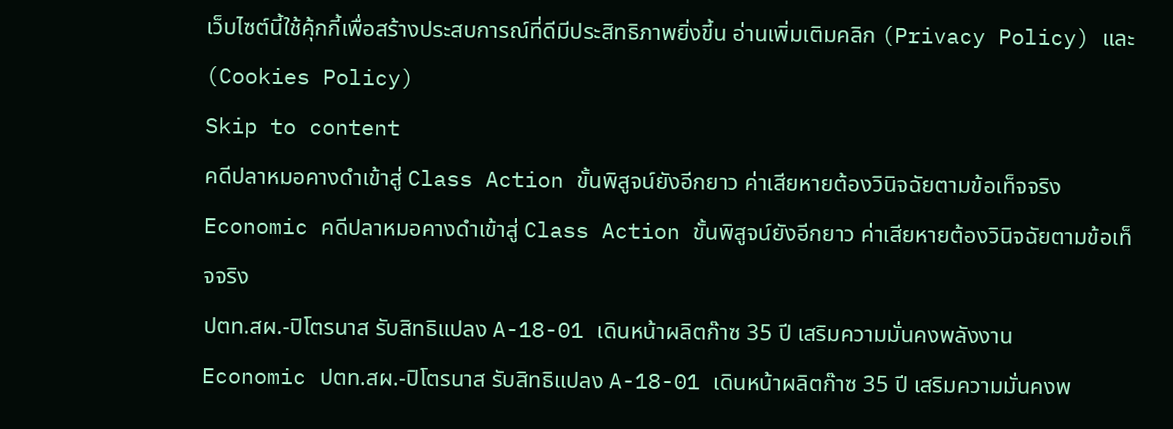เว็บไซต์นี้ใช้คุ้กกี้เพื่อสร้างประสบการณ์ที่ดีมีประสิทธิภาพยิ่งขี้น อ่านเพิ่มเติมคลิก (Privacy Policy) และ (Cookies Policy)
Skip to content
คดีปลาหมอคางดำเข้าสู่ Class Action ขั้นพิสูจน์ยังอีกยาว ค่าเสียหายต้องวินิจฉัยตามข้อเท็จจริง
Economic คดีปลาหมอคางดำเข้าสู่ Class Action ขั้นพิสูจน์ยังอีกยาว ค่าเสียหายต้องวินิจฉัยตามข้อเท็จจริง
ปตท.สผ.-ปิโตรนาส รับสิทธิแปลง A-18-01 เดินหน้าผลิตก๊าซ 35 ปี เสริมความมั่นคงพลังงาน
Economic ปตท.สผ.-ปิโตรนาส รับสิทธิแปลง A-18-01 เดินหน้าผลิตก๊าซ 35 ปี เสริมความมั่นคงพ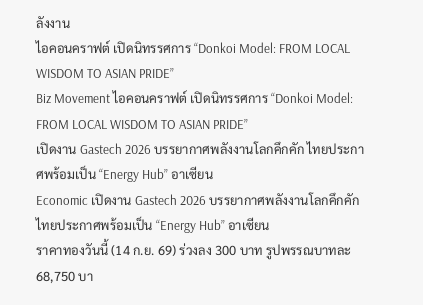ลังงาน
ไอคอนคราฟต์ เปิดนิทรรศการ “Donkoi Model: FROM LOCAL WISDOM TO ASIAN PRIDE”
Biz Movement ไอคอนคราฟต์ เปิดนิทรรศการ “Donkoi Model: FROM LOCAL WISDOM TO ASIAN PRIDE”
เปิดงาน Gastech 2026 บรรยากาศพลังงานโลกคึกคัก ไทยประกาศพร้อมเป็น “Energy Hub” อาเซียน
Economic เปิดงาน Gastech 2026 บรรยากาศพลังงานโลกคึกคัก ไทยประกาศพร้อมเป็น “Energy Hub” อาเซียน
ราคาทองวันนี้ (14 ก.ย. 69) ร่วงลง 300 บาท รูปพรรณบาทละ 68,750 บา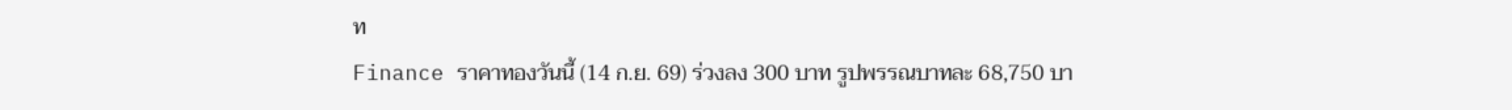ท
Finance ราคาทองวันนี้ (14 ก.ย. 69) ร่วงลง 300 บาท รูปพรรณบาทละ 68,750 บา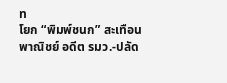ท
โยก “พิมพ์ชนก” สะเทือนพาณิชย์ อดีต รมว.-ปลัด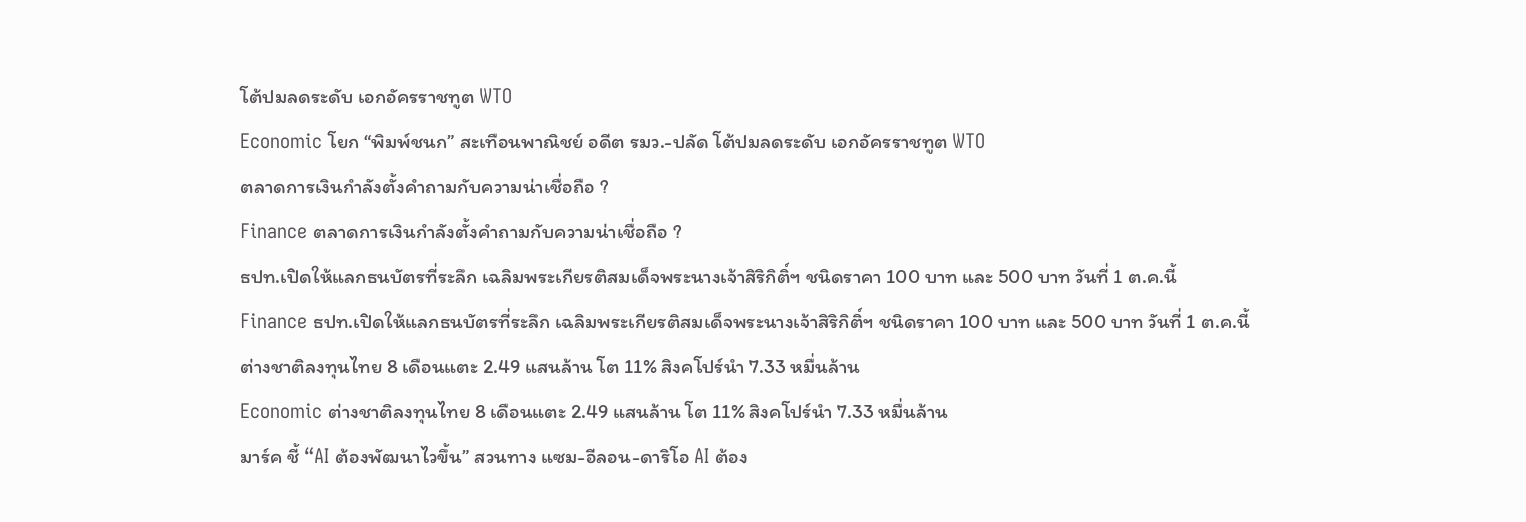โต้ปมลดระดับ เอกอัครราชทูต WTO
Economic โยก “พิมพ์ชนก” สะเทือนพาณิชย์ อดีต รมว.-ปลัด โต้ปมลดระดับ เอกอัครราชทูต WTO
ตลาดการเงินกำลังตั้งคำถามกับความน่าเชื่อถือ ?
Finance ตลาดการเงินกำลังตั้งคำถามกับความน่าเชื่อถือ ?
ธปท.เปิดให้แลกธนบัตรที่ระลึก เฉลิมพระเกียรติสมเด็จพระนางเจ้าสิริกิติ์ฯ ชนิดราคา 100 บาท และ 500 บาท วันที่ 1 ต.ค.นี้
Finance ธปท.เปิดให้แลกธนบัตรที่ระลึก เฉลิมพระเกียรติสมเด็จพระนางเจ้าสิริกิติ์ฯ ชนิดราคา 100 บาท และ 500 บาท วันที่ 1 ต.ค.นี้
ต่างชาติลงทุนไทย 8 เดือนแตะ 2.49 แสนล้าน โต 11% สิงคโปร์นำ 7.33 หมื่นล้าน
Economic ต่างชาติลงทุนไทย 8 เดือนแตะ 2.49 แสนล้าน โต 11% สิงคโปร์นำ 7.33 หมื่นล้าน
มาร์ค ชี้ “AI ต้องพัฒนาไวขึ้น” สวนทาง แซม-อีลอน-ดาริโอ AI ต้อง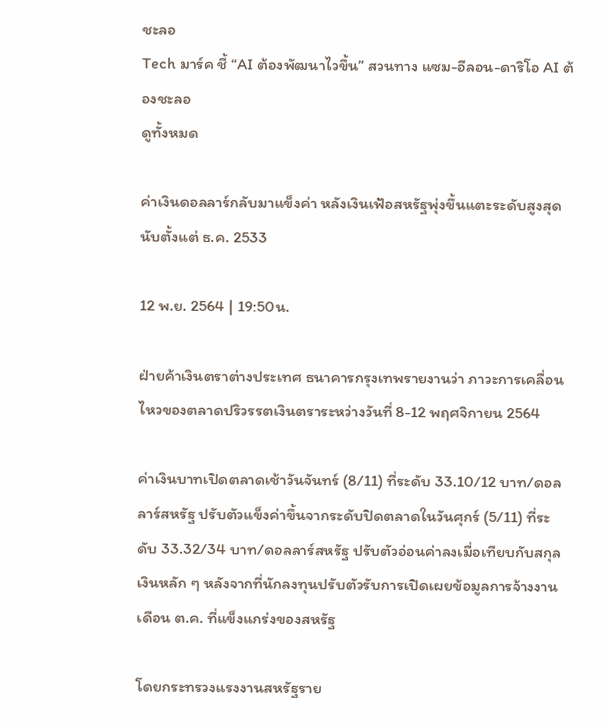ชะลอ
Tech มาร์ค ชี้ “AI ต้องพัฒนาไวขึ้น” สวนทาง แซม-อีลอน-ดาริโอ AI ต้องชะลอ
ดูทั้งหมด

ค่าเงินดอลลาร์กลับมาแข็งค่า หลังเงินเฟ้อสหรัฐพุ่งขึ้นแตะระดับสูงสุดนับตั้งแต่ ธ.ค. 2533

12 พ.ย. 2564 | 19:50น.

ฝ่ายค้าเงินตราต่างประเทศ ธนาคารกรุงเทพรายงานว่า ภาวะการเคลื่อนไหวของตลาดปริวรรตเงินตราระหว่างวันที่ 8-12 พฤศจิกายน 2564

ค่าเงินบาทเปิดตลาดเช้าวันจันทร์ (8/11) ที่ระดับ 33.10/12 บาท/ดอลลาร์สหรัฐ ปรับตัวแข็งค่าขึ้นจากระดับปิดตลาดในวันศุกร์ (5/11) ที่ระดับ 33.32/34 บาท/ดอลลาร์สหรัฐ ปรับตัวอ่อนค่าลงเมื่อเทียบกับสกุลเงินหลัก ๆ หลังจากที่นักลงทุนปรับตัวรับการเปิดเผยข้อมูลการจ้างงานเดือน ต.ค. ที่แข็งแกร่งของสหรัฐ

โดยกระทรวงแรงงานสหรัฐราย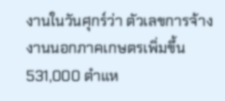งานในวันศุกร์ว่า ตัวเลขการจ้างงานนอกภาคเกษตรเพิ่มขึ้น 531,000 ตำแห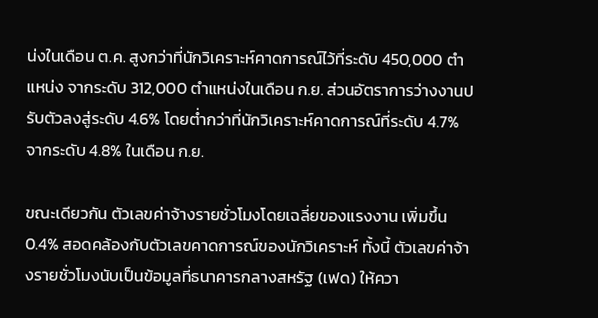น่งในเดือน ต.ค. สูงกว่าที่นักวิเคราะห์คาดการณ์ไว้ที่ระดับ 450,000 ตำแหน่ง จากระดับ 312,000 ตำแหน่งในเดือน ก.ย. ส่วนอัตราการว่างงานปรับตัวลงสู่ระดับ 4.6% โดยต่ำกว่าที่นักวิเคราะห์คาดการณ์ที่ระดับ 4.7% จากระดับ 4.8% ในเดือน ก.ย.

ขณะเดียวกัน ตัวเลขค่าจ้างรายชั่วโมงโดยเฉลี่ยของแรงงาน เพิ่มขึ้น 0.4% สอดคล้องกับตัวเลขคาดการณ์ของนักวิเคราะห์ ทั้งนี้ ตัวเลขค่าจ้างรายชั่วโมงนับเป็นข้อมูลที่ธนาคารกลางสหรัฐ (เฟด) ให้ควา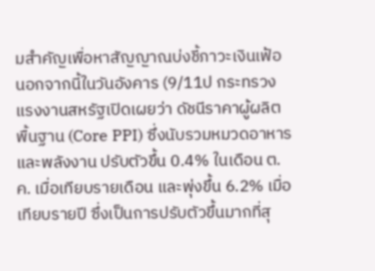มสำคัญเพื่อหาสัญญาณบ่งชี้ภาวะเงินเฟ้อ นอกจากนี้ในวันอังคาร (9/11ป กระทรวงแรงงานสหรัฐเปิดเผยว่า ดัชนีราคาผู้ผลิตพื้นฐาน (Core PPI) ซึ่งนับรวมหมวดอาหารและพลังงาน ปรับตัวขึ้น 0.4% ในเดือน ต.ค. เมื่อเทียบรายเดือน และพุ่งขึ้น 6.2% เมื่อเทียบรายปี ซึ่งเป็นการปรับตัวขึ้นมากที่สุ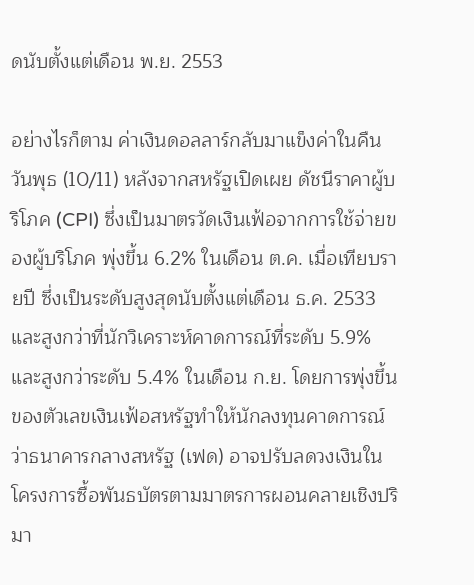ดนับตั้งแต่เดือน พ.ย. 2553

อย่างไรก็ตาม ค่าเงินดอลลาร์กลับมาแข็งค่าในคืนวันพุธ (10/11) หลังจากสหรัฐเปิดเผย ดัชนีราคาผู้บริโภค (CPI) ซึ่งเป็นมาตรวัดเงินเฟ้อจากการใช้จ่ายของผู้บริโภค พุ่งขึ้น 6.2% ในเดือน ต.ค. เมื่อเทียบรายปี ซึ่งเป็นระดับสูงสุดนับตั้งแต่เดือน ธ.ค. 2533 และสูงกว่าที่นักวิเคราะห์คาดการณ์ที่ระดับ 5.9% และสูงกว่าระดับ 5.4% ในเดือน ก.ย. โดยการพุ่งขึ้นของตัวเลขเงินเฟ้อสหรัฐทำให้นักลงทุนคาดการณ์ว่าธนาคารกลางสหรัฐ (เฟด) อาจปรับลดวงเงินในโครงการซื้อพันธบัตรตามมาตรการผอนคลายเชิงปริมา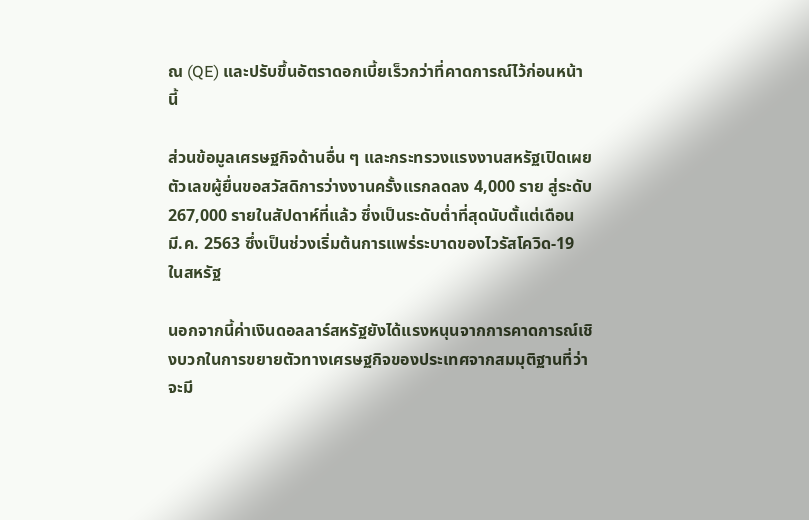ณ (QE) และปรับขึ้นอัตราดอกเบี้ยเร็วกว่าที่คาดการณ์ไว้ก่อนหน้านี้

ส่วนข้อมูลเศรษฐกิจด้านอื่น ๆ และกระทรวงแรงงานสหรัฐเปิดเผยตัวเลขผู้ยื่นขอสวัสดิการว่างงานครั้งแรกลดลง 4,000 ราย สู่ระดับ 267,000 รายในสัปดาห์ที่แล้ว ซึ่งเป็นระดับต่ำที่สุดนับตั้แต่เดือน มี.ค. 2563 ซึ่งเป็นช่วงเริ่มต้นการแพร่ระบาดของไวรัสโควิด-19 ในสหรัฐ

นอกจากนี้ค่าเงินดอลลาร์สหรัฐยังได้แรงหนุนจากการคาดการณ์เชิงบวกในการขยายตัวทางเศรษฐกิจของประเทศจากสมมุติฐานที่ว่า จะมี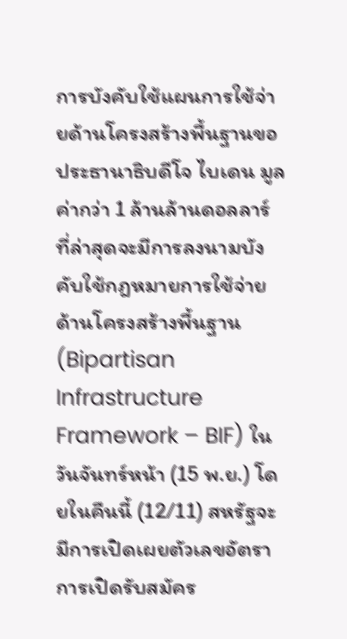การบังคับใช้แผนการใช้จ่ายด้านโครงสร้างพื้นฐานขอประธานาธิบดีโจ ไบเดน มูลค่ากว่า 1 ล้านล้านดอลลาร์ ที่ล่าสุดจะมีการลงนามบังคับใช้กฎหมายการใช้จ่ายด้านโครงสร้างพื้นฐาน (Bipartisan Infrastructure Framework – BIF) ในวันจันทร์หน้า (15 พ.ย.) โดยในคืนนี้ (12/11) สหรัฐจะมีการเปิดเผยตัวเลขอัตราการเปิดรับสมัคร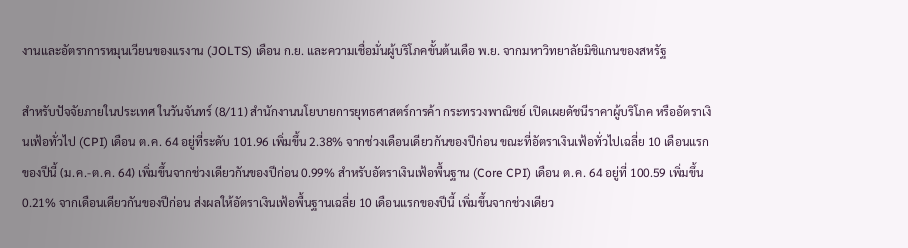งานและอัตราการหมุนเวียนของแรงาน (JOLTS) เดือน ก.ย. และความเชื่อมั่นผู้บริโภคขั้นต้นเดือ พ.ย. จากมหาวิทยาลัยมิชิแกนของสหรัฐ

สำหรับปัจจัยภายในประเทศ ในวันจันทร์ (8/11) สำนักงานนโยบายการยุทธศาสตร์การค้า กระทรวงพาณิชย์ เปิดเผยดัชนีราคาผู้บริโภค หรืออัตราเงินเฟ้อทั่วไป (CPI) เดือน ต.ค. 64 อยู่ที่ระดับ 101.96 เพิ่มขึ้น 2.38% จากช่วงเดือนเดียวกันของปีก่อน ขณะที่อัตราเงินเฟ้อทั่วไปเฉลี่ย 10 เดือนแรกของปีนี้ (ม.ค.-ต.ค. 64) เพิ่มขึ้นจากช่วงเดียวกันของปีก่อน 0.99% สำหรับอัตราเงินเฟ้อพื้นฐาน (Core CPI) เดือน ต.ค. 64 อยู่ที่ 100.59 เพิ่มขึ้น 0.21% จากเดือนเดียวกันของปีก่อน ส่งผลให้อัตราเงินเฟ้อพื้นฐานเฉลี่ย 10 เดือนแรกของปีนี้ เพิ่มขึ้นจากช่วงเดียว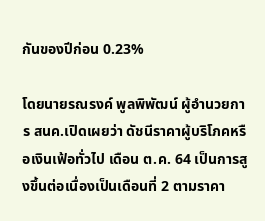กันของปีก่อน 0.23%

โดยนายรณรงค์ พูลพิพัฒน์ ผู้อำนวยการ สนค.เปิดเผยว่า ดัชนีราคาผู้บริโภคหรือเงินเฟ้อทั่วไป เดือน ต.ค. 64 เป็นการสูงขึ้นต่อเนื่องเป็นเดือนที่ 2 ตามราคา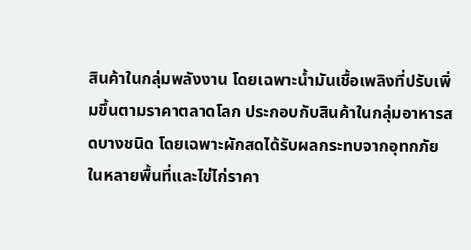สินค้าในกลุ่มพลังงาน โดยเฉพาะน้ำมันเชื้อเพลิงที่ปรับเพิ่มขึ้นตามราคาตลาดโลก ประกอบกับสินค้าในกลุ่มอาหารสดบางชนิด โดยเฉพาะผักสดได้รับผลกระทบจากอุทกภัยในหลายพื้นที่และไข่ไก่ราคา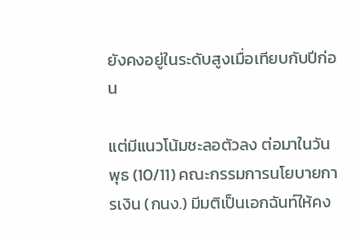ยังคงอยู่ในระดับสูงเมื่อเทียบกับปีก่อน

แต่มีแนวโน้มชะลอตัวลง ต่อมาในวันพุธ (10/11) คณะกรรมการนโยบายการเงิน (กนง.) มีมติเป็นเอกฉันท์ให้คง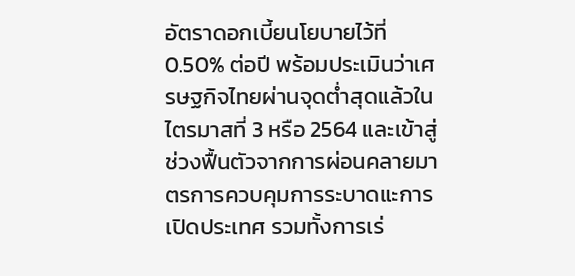อัตราดอกเบี้ยนโยบายไว้ที่ 0.50% ต่อปี พร้อมประเมินว่าเศรษฐกิจไทยผ่านจุดต่ำสุดแล้วในไตรมาสที่ 3 หรือ 2564 และเข้าสู่ช่วงฟื้นตัวจากการผ่อนคลายมาตรการควบคุมการระบาดแะการเปิดประเทศ รวมทั้งการเร่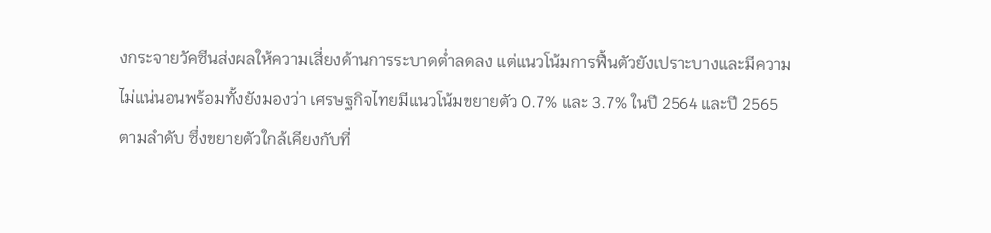งกระจายวัคซีนส่งผลให้ความเสี่ยงด้านการระบาดต่ำลดลง แต่แนวโน้มการฟื้นตัวยังเปราะบางและมีความไม่แน่นอนพร้อมทั้งยังมองว่า เศรษฐกิจไทยมีแนวโน้มขยายตัว 0.7% และ 3.7% ในปี 2564 และปี 2565 ตามลำดับ ซึ่งขยายตัวใกล้เคียงกับที่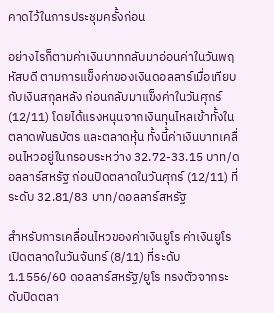คาดไว้ในการประชุมครั้งก่อน

อย่างไรก็ตามค่าเงินบาทกลับมาอ่อนค่าในวันพฤหัสบดี ตามการแข็งค่าของเงินดอลลาร์เมื่อเทียบกับเงินสกุลหลัง ก่อนกลับมาแข็งค่าในวันศุกร์ (12/11) โดยได้แรงหนุนจากเงินทุนไหลเข้าทั้งในตลาดพันธบัตร และตลาดหุ้น ทั้งนี้ค่าเงินบาทเคลื่อนไหวอยู่ในกรอบระหว่าง 32.72-33.15 บาท/ดอลลาร์สหรัฐ ก่อนปิดตลาดในวันศุกร์ (12/11) ที่ระดับ 32.81/83 บาท/ดอลลาร์สหรัฐ

สำหรับการเคลื่อนไหวของค่าเงินยูโร ค่าเงินยูโรเปิดตลาดในวันจันทร์ (8/11) ที่ระดับ 1.1556/60 ดอลลาร์สหรัฐ/ยูโร ทรงตัวจากระดับปิดตลา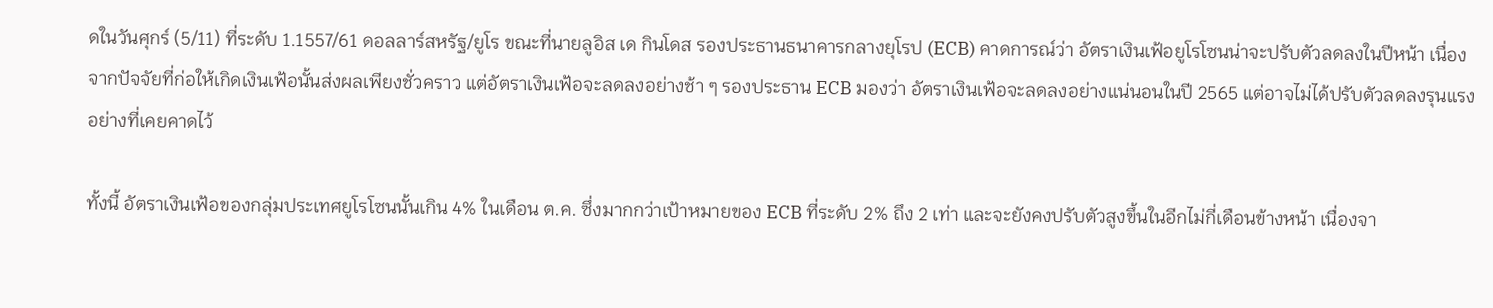ดในวันศุกร์ (5/11) ที่ระดับ 1.1557/61 ดอลลาร์สหรัฐ/ยูโร ขณะที่นายลูอิส เด กินโดส รองประธานธนาคารกลางยุโรป (ECB) คาดการณ์ว่า อัตราเงินเฟ้อยูโรโซนน่าจะปรับตัวลดลงในปีหน้า เนื่องจากปัจจัยที่ก่อให้เกิดเงินเฟ้อนั้นส่งผลเพียงชั่วคราว แต่อัตราเงินเฟ้อจะลดลงอย่างช้า ๆ รองประธาน ECB มองว่า อัตราเงินเฟ้อจะลดลงอย่างแน่นอนในปี 2565 แต่อาจไม่ได้ปรับตัวลดลงรุนแรงอย่างที่เคยคาดไว้

ทั้งนี้ อัตราเงินเฟ้อของกลุ่มประเทศยูโรโซนนั้นเกิน 4% ในเดือน ต.ค. ซึ่งมากกว่าเป้าหมายของ ECB ที่ระดับ 2% ถึง 2 เท่า และจะยังคงปรับตัวสูงขึ้นในอีกไม่กี่เดือนข้างหน้า เนื่องจา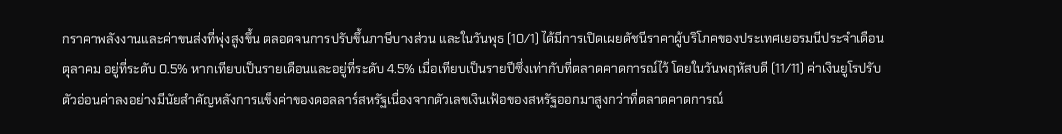กราคาพลังงานและค่าขนส่งที่พุ่งสูงขึ้น ตลอดจนการปรับขึ้นภาษีบางส่วน และในวันพุธ (10/1) ได้มีการเปิดเผยดัชนีราคาผู้บริโภคของประเทศเยอรมนีประจำเดือนตุลาคม อยู่ที่ระดับ 0.5% หากเทียบเป็นรายเดือนและอยู่ที่ระดับ 4.5% เมื่อเทียบเป็นรายปีซึ่งเท่ากับที่ตลาดคาดการณ์ไว้ โดยในวันพฤหัสบดี (11/11) ค่าเงินยูโรปรับตัวอ่อนค่าลงอย่างมีนัยสำคัญหลังการแข็งค่าของดอลลาร์สหรัฐเนื่องจากตัวเลขเงินเฟ้อของสหรัฐออกมาสูงกว่าที่ตลาดคาดการณ์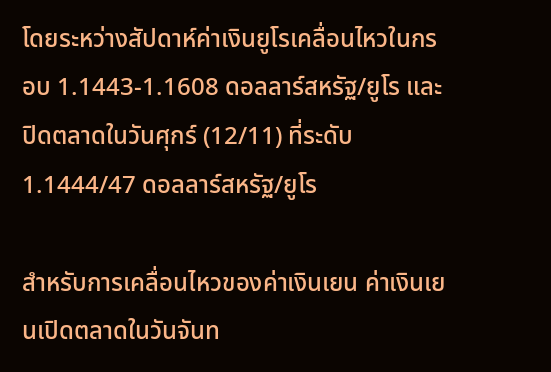โดยระหว่างสัปดาห์ค่าเงินยูโรเคลื่อนไหวในกรอบ 1.1443-1.1608 ดอลลาร์สหรัฐ/ยูโร และปิดตลาดในวันศุกร์ (12/11) ที่ระดับ 1.1444/47 ดอลลาร์สหรัฐ/ยูโร

สำหรับการเคลื่อนไหวของค่าเงินเยน ค่าเงินเยนเปิดตลาดในวันจันท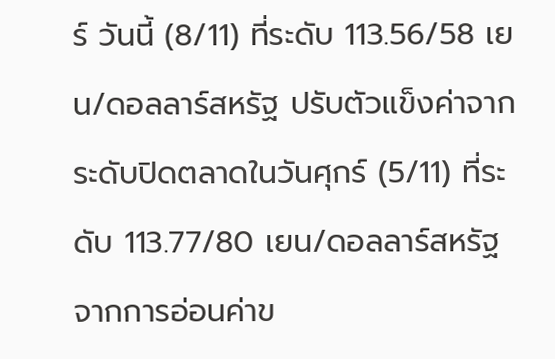ร์ วันนี้ (8/11) ที่ระดับ 113.56/58 เยน/ดอลลาร์สหรัฐ ปรับตัวแข็งค่าจากระดับปิดตลาดในวันศุกร์ (5/11) ที่ระดับ 113.77/80 เยน/ดอลลาร์สหรัฐ จากการอ่อนค่าข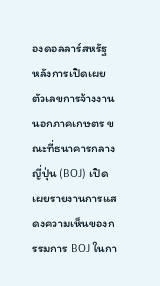องดอลลาร์สหรัฐ หลังการเปิดเผยตัวเลขการจ้างงานนอกภาคเกษตร ขณะที่ธนาคารกลางญี่ปุ่น (BOJ) เปิดเผยรายงานการแสดงความเห็นของกรรมการ BOJ ในกา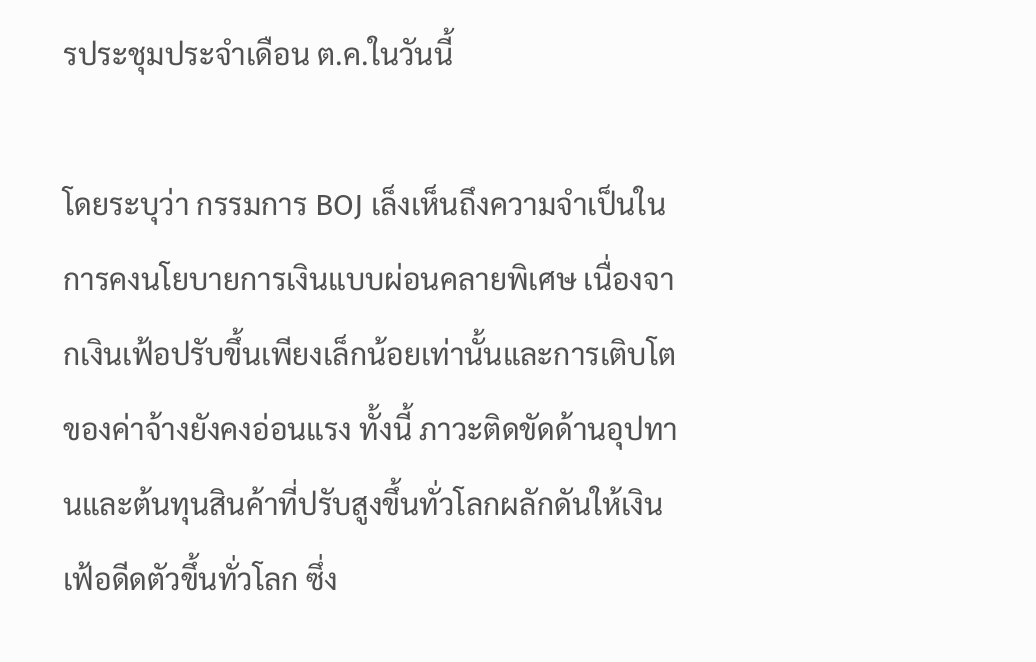รประชุมประจำเดือน ต.ค.ในวันนี้

โดยระบุว่า กรรมการ BOJ เล็งเห็นถึงความจำเป็นในการคงนโยบายการเงินแบบผ่อนคลายพิเศษ เนื่องจากเงินเฟ้อปรับขึ้นเพียงเล็กน้อยเท่านั้นและการเติบโตของค่าจ้างยังคงอ่อนแรง ทั้งนี้ ภาวะติดขัดด้านอุปทานและต้นทุนสินค้าที่ปรับสูงขึ้นทั่วโลกผลักดันให้เงินเฟ้อดีดตัวขึ้นทั่วโลก ซึ่ง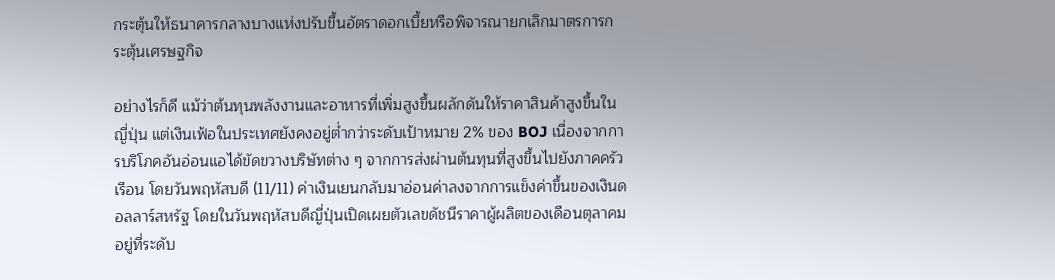กระตุ้นให้ธนาคารกลางบางแห่งปรับขึ้นอัตราดอกเบี้ยหรือพิจารณายกเลิกมาตรการกระตุ้นเศรษฐกิจ

อย่างไรก็ดี แม้ว่าต้นทุนพลังงานและอาหารที่เพิ่มสูงขึ้นผลักดันให้ราคาสินค้าสูงขึ้นในญี่ปุ่น แต่เงินเฟ้อในประเทศยังคงอยู่ต่ำกว่าระดับเป้าหมาย 2% ของ BOJ เนื่องจากการบริโภคอันอ่อนแอได้ขัดขวางบริษัทต่าง ๆ จากการส่งผ่านต้นทุนที่สูงขึ้นไปยังภาคครัวเรือน โดยวันพฤหัสบดี (11/11) ค่าเงินเยนกลับมาอ่อนค่าลงจากการแข็งค่าขึ้นของเงินดอลลาร์สหรัฐ โดยในวันพฤหัสบดีญี่ปุ่นเปิดเผยตัวเลขดัชนีราคาผู้ผลิตของเดือนตุลาคม อยู่ที่ระดับ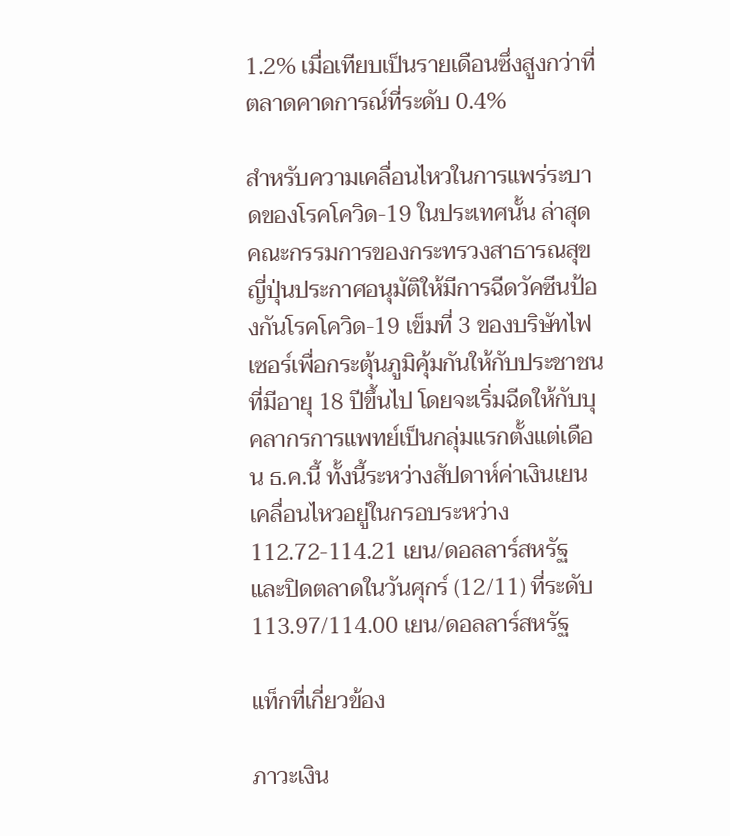1.2% เมื่อเทียบเป็นรายเดือนซึ่งสูงกว่าที่ตลาดคาดการณ์ที่ระดับ 0.4%

สำหรับความเคลื่อนไหวในการแพร่ระบาดของโรคโควิด-19 ในประเทศนั้น ล่าสุดคณะกรรมการของกระทรวงสาธารณสุขญี่ปุ่นประกาศอนุมัติให้มีการฉีดวัคซีนป้องกันโรคโควิด-19 เข็มที่ 3 ของบริษัทไฟเซอร์เพื่อกระตุ้นภูมิคุ้มกันให้กับประชาชนที่มีอายุ 18 ปีขึ้นไป โดยจะเริ่มฉีดให้กับบุคลากรการแพทย์เป็นกลุ่มแรกตั้งแต่เดือน ธ.ค.นี้ ทั้งนี้ระหว่างสัปดาห์ค่าเงินเยนเคลื่อนไหวอยู่ในกรอบระหว่าง 112.72-114.21 เยน/ดอลลาร์สหรัฐ และปิดตลาดในวันศุกร์ (12/11) ที่ระดับ 113.97/114.00 เยน/ดอลลาร์สหรัฐ

แท็กที่เกี่ยวข้อง

ภาวะเงิน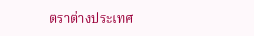ตราต่างประเทศ